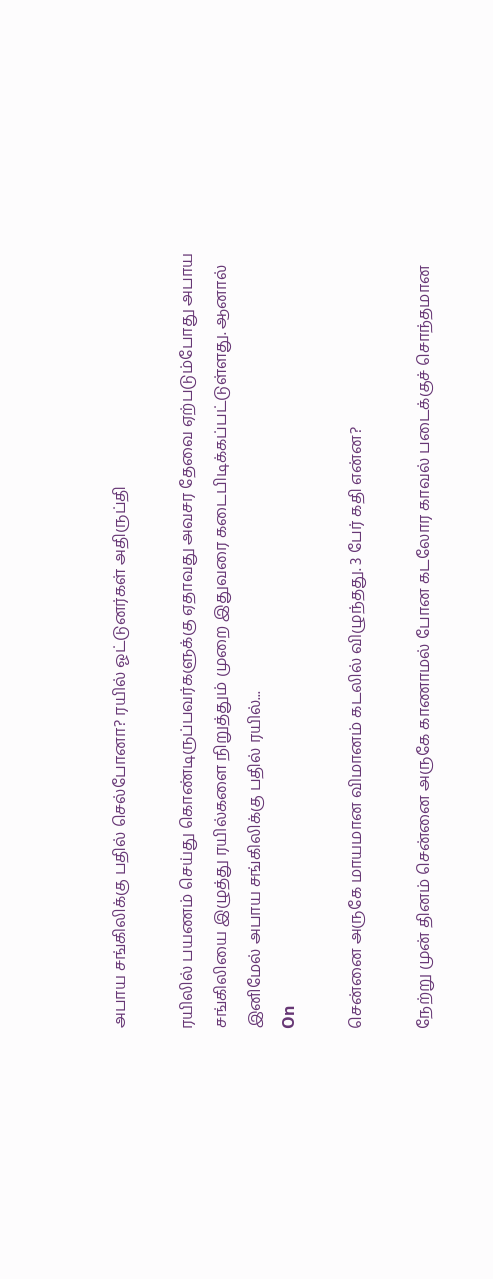அபாய சங்கிலிக்கு பதில் செல்போனா? ரயில் ஓட்டுனர்கள் அதிருப்தி

ரயிலில் பயணம் செய்து கொண்டிருப்பவர்களுக்கு ஏதாவது அவசர தேவை ஏற்படும்போது அபாய சங்கிலியை இழுத்து ரயில்களை நிறுத்தும் முறை இதுவரை கடைபிடிக்கப்பட்டுள்ளது. ஆனால் இனிமேல் அபாய சங்கிலிக்கு பதில் ரயில்...
On

சென்னை அருகே மாயமான விமானம் கடலில் விழுந்தது. 3 பேர் கதி என்ன?

நேற்று முன் தினம் சென்னை அருகே காணாமல் போன கடலோர காவல் படைக்குச் சொந்தமான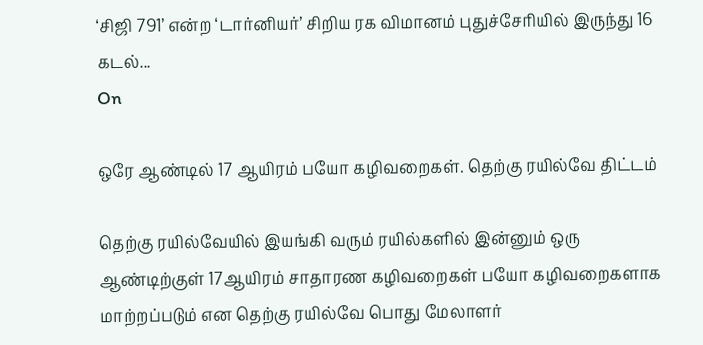‘சிஜி 791’ என்ற ‘டார்னியர்’ சிறிய ரக விமானம் புதுச்சேரியில் இருந்து 16 கடல்...
On

ஒரே ஆண்டில் 17 ஆயிரம் பயோ கழிவறைகள். தெற்கு ரயில்வே திட்டம்

தெற்கு ரயில்வேயில் இயங்கி வரும் ரயில்களில் இன்னும் ஒரு ஆண்டிற்குள் 17ஆயிரம் சாதாரண கழிவறைகள் பயோ கழிவறைகளாக மாற்றப்படும் என தெற்கு ரயில்வே பொது மேலாளர்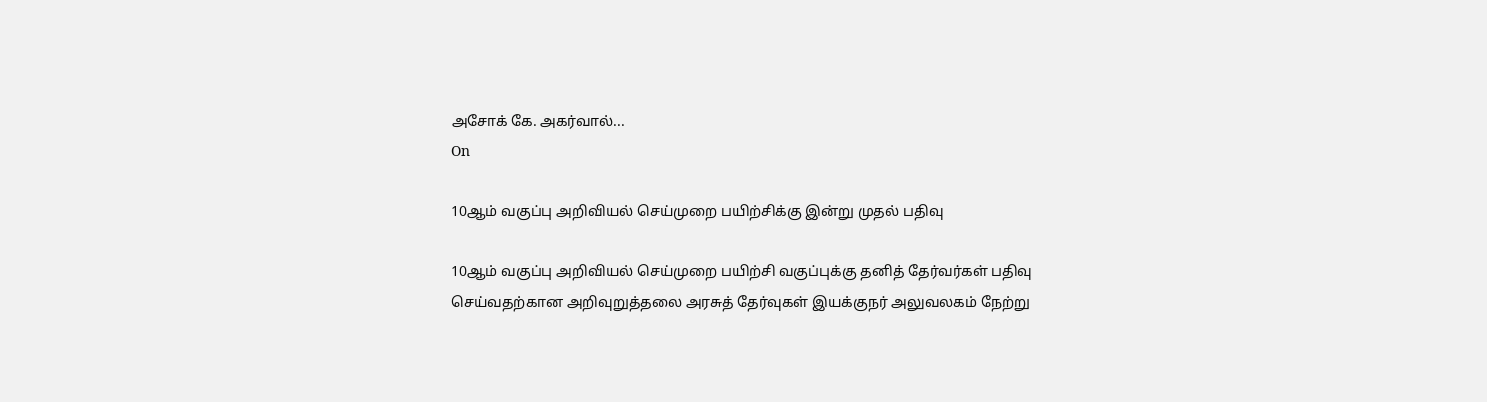அசோக் கே. அகர்வால்...
On

10ஆம் வகுப்பு அறிவியல் செய்முறை பயிற்சிக்கு இன்று முதல் பதிவு

10ஆம் வகுப்பு அறிவியல் செய்முறை பயிற்சி வகுப்புக்கு தனித் தேர்வர்கள் பதிவு செய்வதற்கான அறிவுறுத்தலை அரசுத் தேர்வுகள் இயக்குநர் அலுவலகம் நேற்று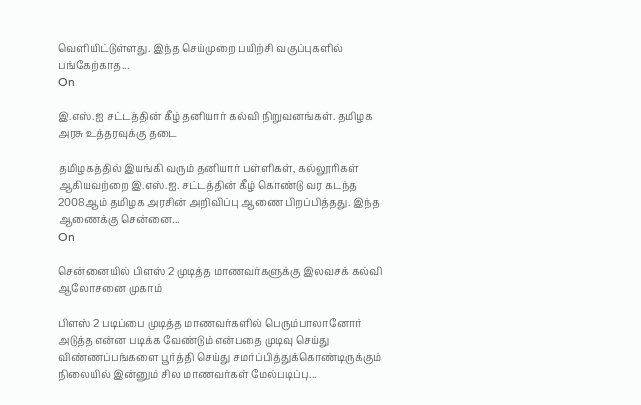வெளியிட்டுள்ளது. இந்த செய்முறை பயிற்சி வகுப்புகளில் பங்கேற்காத...
On

இ.எஸ்.ஐ சட்டத்தின் கீழ் தனியார் கல்வி நிறுவனங்கள். தமிழக அரசு உத்தரவுக்கு தடை

தமிழகத்தில் இயங்கி வரும் தனியார் பள்ளிகள், கல்லூரிகள் ஆகியவற்றை இ.எஸ்.ஐ. சட்டத்தின் கீழ் கொண்டு வர கடந்த 2008ஆம் தமிழக அரசின் அறிவிப்பு ஆணை பிறப்பித்தது. இந்த ஆணைக்கு சென்னை...
On

சென்னையில் பிளஸ் 2 முடித்த மாணவர்களுக்கு இலவசக் கல்வி ஆலோசனை முகாம்

பிளஸ் 2 படிப்பை முடித்த மாணவர்களில் பெரும்பாலானோர் அடுத்த என்ன படிக்க வேண்டும் என்பதை முடிவு செய்து விண்ணப்பங்களை பூர்த்தி செய்து சமர்ப்பித்துக்கொண்டிருக்கும் நிலையில் இன்னும் சில மாணவர்கள் மேல்படிப்பு...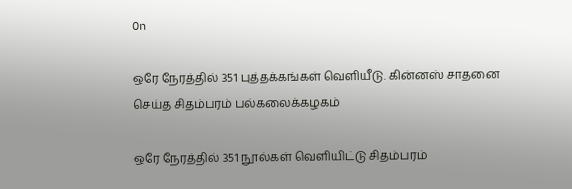On

ஒரே நேரத்தில் 351 புத்தக்கங்கள் வெளியீடு. கின்னஸ் சாதனை செய்த சிதம்பரம் பல்கலைக்கழகம்

ஒரே நேரத்தில் 351 நூல்கள் வெளியிட்டு சிதம்பரம்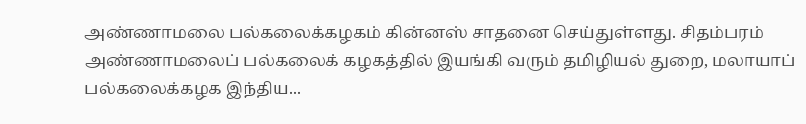அண்ணாமலை பல்கலைக்கழகம் கின்னஸ் சாதனை செய்துள்ளது. சிதம்பரம் அண்ணாமலைப் பல்கலைக் கழகத்தில் இயங்கி வரும் தமிழியல் துறை, மலாயாப் பல்கலைக்கழக இந்திய...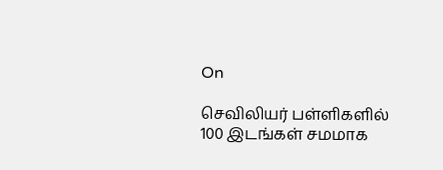On

செவிலியர் பள்ளிகளில் 100 இடங்கள் சமமாக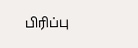பிரிப்பு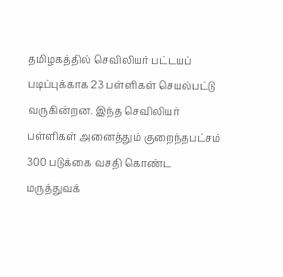தமிழகத்தில் செவிலியர் பட்டயப் படிப்புக்காக 23 பள்ளிகள் செயல்பட்டு வருகின்றன. இந்த செவிலியர் பள்ளிகள் அனைத்தும் குறைந்தபட்சம் 300 படுக்கை வசதி கொண்ட மருத்துவக்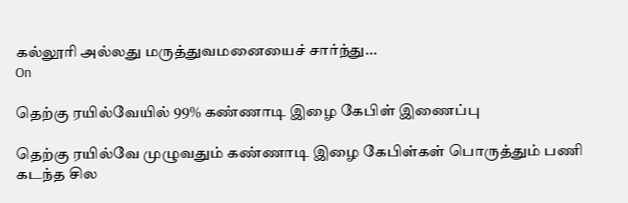கல்லூரி அல்லது மருத்துவமனையைச் சார்ந்து...
On

தெற்கு ரயில்வேயில் 99% கண்ணாடி இழை கேபிள் இணைப்பு

தெற்கு ரயில்வே முழுவதும் கண்ணாடி இழை கேபிள்கள் பொருத்தும் பணி கடந்த சில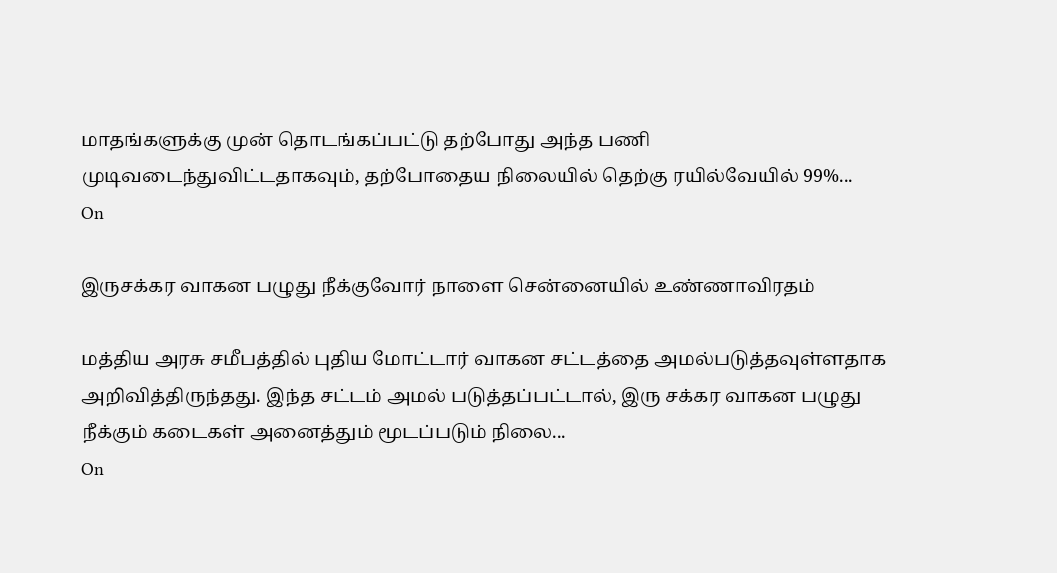மாதங்களுக்கு முன் தொடங்கப்பட்டு தற்போது அந்த பணி முடிவடைந்துவிட்டதாகவும், தற்போதைய நிலையில் தெற்கு ரயில்வேயில் 99%...
On

இருசக்கர வாகன பழுது நீக்குவோர் நாளை சென்னையில் உண்ணாவிரதம்

மத்திய அரசு சமீபத்தில் புதிய மோட்டார் வாகன சட்டத்தை அமல்படுத்தவுள்ளதாக அறிவித்திருந்தது. இந்த சட்டம் அமல் படுத்தப்பட்டால், இரு சக்கர வாகன பழுது நீக்கும் கடைகள் அனைத்தும் மூடப்படும் நிலை...
On